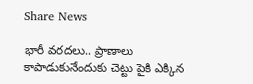Share News

భారీ వరదలు.. ప్రాణాలు కాపాడుకునేందుకు చెట్టు పైకి ఎక్కిన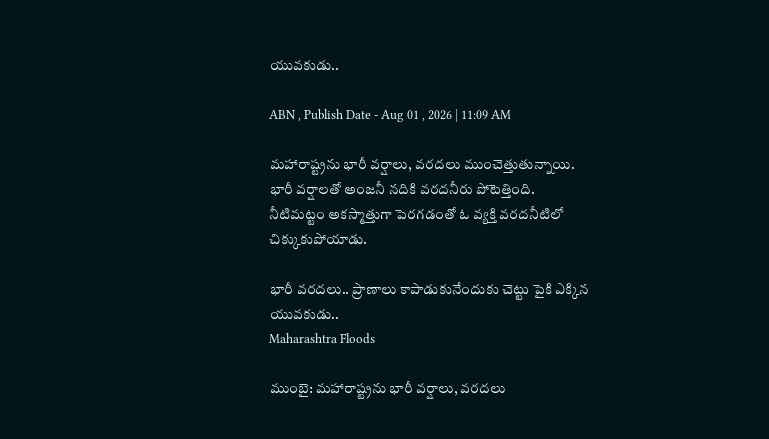యువకుడు..

ABN , Publish Date - Aug 01 , 2026 | 11:09 AM

మహారాష్ట్రను భారీ వర్షాలు, వరదలు ముంచెత్తుతున్నాయి. భారీ వర్షాలతో అంజనీ నదికి వరదనీరు పోటెత్తింది. నీటిమట్టం అకస్మాత్తుగా పెరగడంతో ఓ వ్యక్తి వరదనీటిలో చిక్కుకుపోయాడు.

భారీ వరదలు.. ప్రాణాలు కాపాడుకునేందుకు చెట్టు పైకి ఎక్కిన యువకుడు..
Maharashtra Floods

ముంబై: మహారాష్ట్రను భారీ వర్షాలు, వరదలు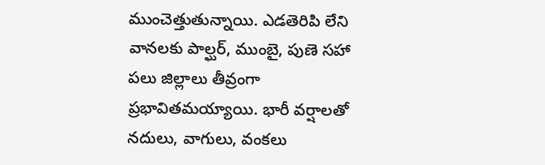ముంచెత్తుతున్నాయి. ఎడతెరిపి లేని వానలకు పాల్ఘర్, ముంబై, పుణె సహా పలు జిల్లాలు తీవ్రంగా ప్రభావితమయ్యాయి. భారీ వర్షాలతో నదులు, వాగులు, వంకలు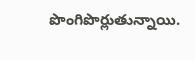పొంగిపొర్లుతున్నాయి.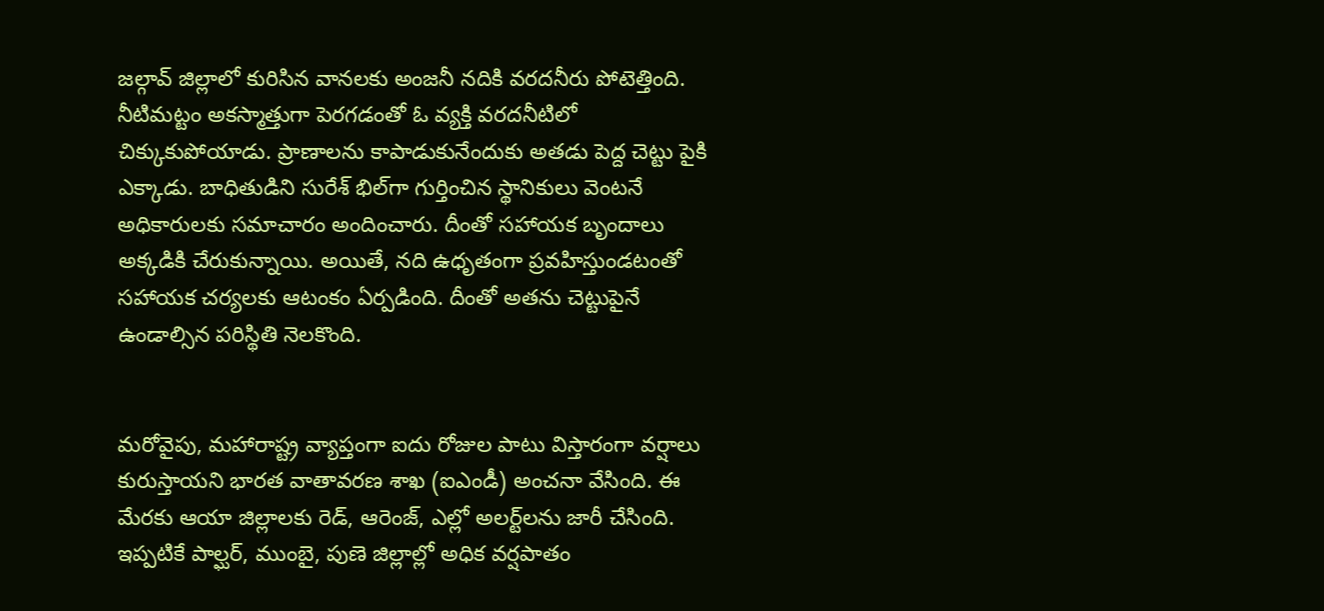జల్గావ్ జిల్లాలో కురిసిన వానలకు అంజనీ నదికి వరదనీరు పోటెత్తింది. నీటిమట్టం అకస్మాత్తుగా పెరగడంతో ఓ వ్యక్తి వరదనీటిలో చిక్కుకుపోయాడు. ప్రాణాలను కాపాడుకునేందుకు అతడు పెద్ద చెట్టు పైకి ఎక్కాడు. బాధితుడిని సురేశ్ భిల్‌గా గుర్తించిన స్థానికులు వెంటనే అధికారులకు సమాచారం అందించారు. దీంతో సహాయక బృందాలు అక్కడికి చేరుకున్నాయి. అయితే, నది ఉధృతంగా ప్రవహిస్తుండటంతో సహాయక చర్యలకు ఆటంకం ఏర్పడింది. దీంతో అతను చెట్టుపైనే ఉండాల్సిన పరిస్థితి నెలకొంది.


మరోవైపు, మహారాష్ట్ర వ్యాప్తంగా ఐదు రోజుల పాటు విస్తారంగా వర్షాలు కురుస్తాయని భారత వాతావరణ శాఖ (ఐఎండీ) అంచనా వేసింది. ఈ మేరకు ఆయా జిల్లాలకు రెడ్, ఆరెంజ్, ఎల్లో అలర్ట్‌లను జారీ చేసింది. ఇప్పటికే పాల్ఘర్, ముంబై, పుణె జిల్లాల్లో అధిక వర్షపాతం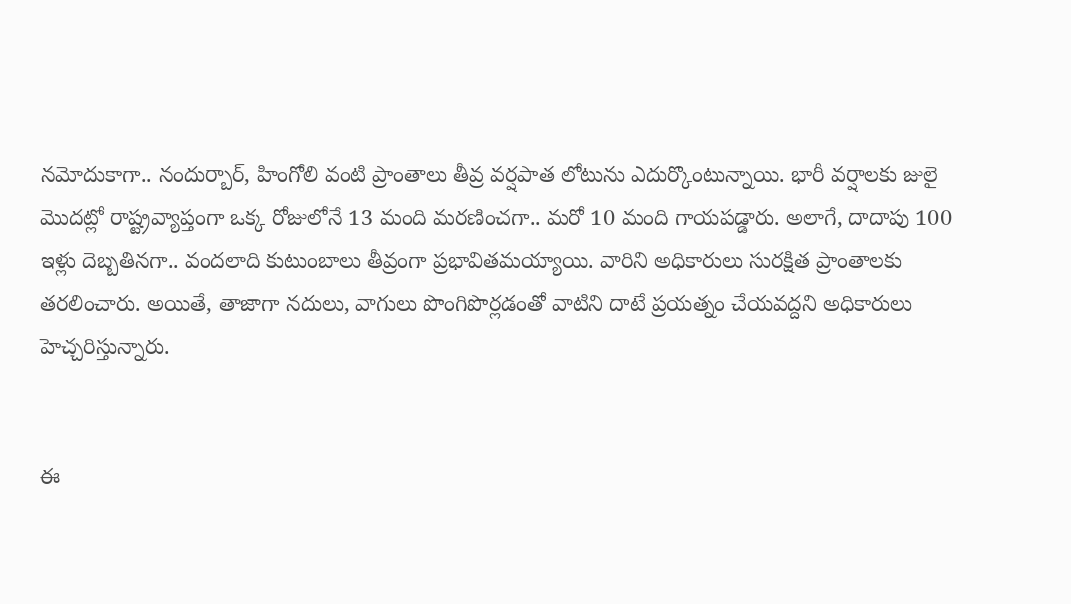నమోదుకాగా.. నందుర్బార్, హింగోలి వంటి ప్రాంతాలు తీవ్ర వర్షపాత లోటును ఎదుర్కొంటున్నాయి. భారీ వర్షాలకు జులై మొదట్లో రాష్ట్రవ్యాప్తంగా ఒక్క రోజులోనే 13 మంది మరణించగా.. మరో 10 మంది గాయపడ్డారు. అలాగే, దాదాపు 100 ఇళ్లు దెబ్బతినగా.. వందలాది కుటుంబాలు తీవ్రంగా ప్రభావితమయ్యాయి. వారిని అధికారులు సురక్షిత ప్రాంతాలకు తరలించారు. అయితే, తాజాగా నదులు, వాగులు పొంగిపొర్లడంతో వాటిని దాటే ప్రయత్నం చేయవద్దని అధికారులు హెచ్చరిస్తున్నారు.


ఈ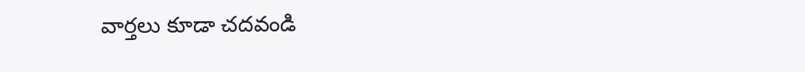వార్తలు కూడా చదవండి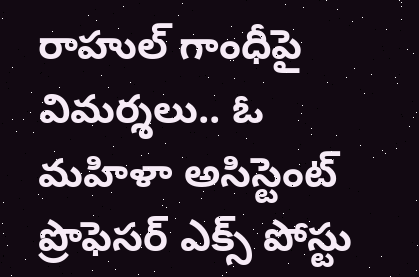రాహుల్ గాంధీపై విమర్శలు.. ఓ మహిళా అసిస్టెంట్ ప్రొఫెసర్ ఎక్స్ పోస్టు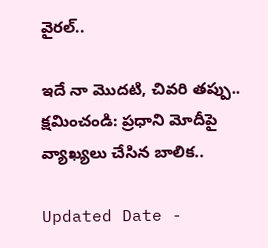వైరల్..

ఇదే నా మొదటి, చివరి తప్పు.. క్షమించండి: ప్రధాని మోదీపై వ్యాఖ్యలు చేసిన బాలిక..

Updated Date -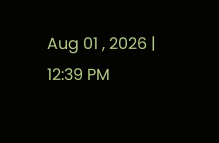Aug 01 , 2026 | 12:39 PM